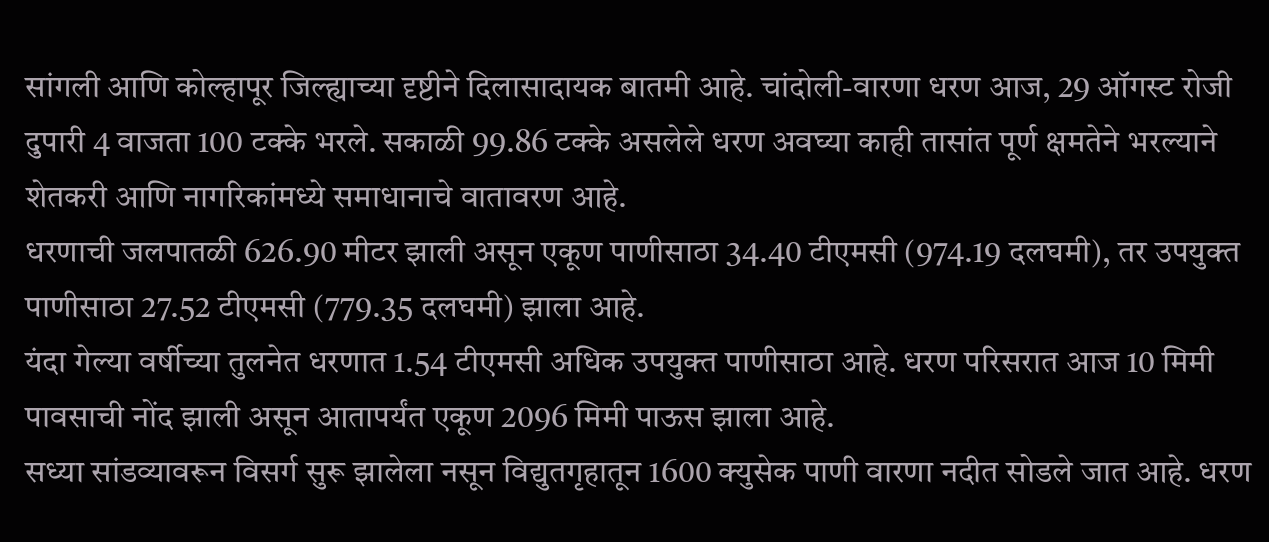सांगली आणि कोल्हापूर जिल्ह्याच्या दृष्टीने दिलासादायक बातमी आहे. चांदोली-वारणा धरण आज, 29 ऑगस्ट रोजी दुपारी 4 वाजता 100 टक्के भरले. सकाळी 99.86 टक्के असलेले धरण अवघ्या काही तासांत पूर्ण क्षमतेने भरल्याने शेतकरी आणि नागरिकांमध्ये समाधानाचे वातावरण आहे.
धरणाची जलपातळी 626.90 मीटर झाली असून एकूण पाणीसाठा 34.40 टीएमसी (974.19 दलघमी), तर उपयुक्त पाणीसाठा 27.52 टीएमसी (779.35 दलघमी) झाला आहे.
यंदा गेल्या वर्षीच्या तुलनेत धरणात 1.54 टीएमसी अधिक उपयुक्त पाणीसाठा आहे. धरण परिसरात आज 10 मिमी पावसाची नोंद झाली असून आतापर्यंत एकूण 2096 मिमी पाऊस झाला आहे.
सध्या सांडव्यावरून विसर्ग सुरू झालेला नसून विद्युतगृहातून 1600 क्युसेक पाणी वारणा नदीत सोडले जात आहे. धरण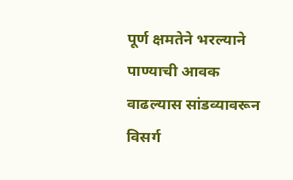पूर्ण क्षमतेने भरल्याने पाण्याची आवक वाढल्यास सांडव्यावरून विसर्ग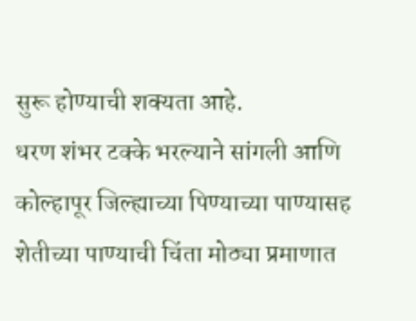सुरू होण्याची शक्यता आहे.
धरण शंभर टक्के भरल्याने सांगली आणि कोल्हापूर जिल्ह्याच्या पिण्याच्या पाण्यासह शेतीच्या पाण्याची चिंता मोठ्या प्रमाणात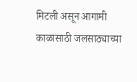मिटली असून आगामी काळासाठी जलसाठ्याच्या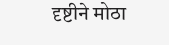दृष्टीने मोठा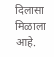दिलासा मिळाला आहे.